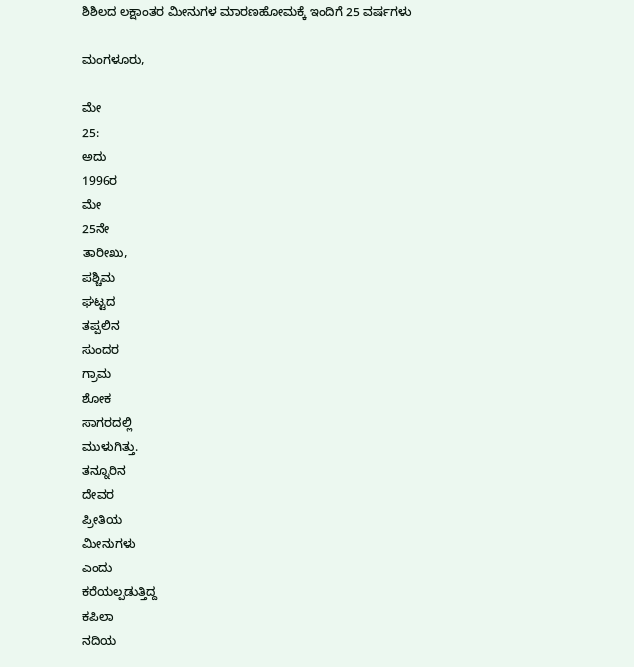ಶಿಶಿಲದ ಲಕ್ಷಾಂತರ ಮೀನುಗಳ ಮಾರಣಹೋಮಕ್ಕೆ ಇಂದಿಗೆ 25 ವರ್ಷಗಳು

ಮಂಗಳೂರು,

ಮೇ
25:
ಅದು
1996ರ
ಮೇ
25ನೇ
ತಾರೀಖು,
ಪಶ್ಚಿಮ
ಘಟ್ಟದ
ತಪ್ಪಲಿನ
ಸುಂದರ
ಗ್ರಾಮ
ಶೋಕ
ಸಾಗರದಲ್ಲಿ
ಮುಳುಗಿತ್ತು.
ತನ್ನೂರಿನ
ದೇವರ
ಪ್ರೀತಿಯ
ಮೀನುಗಳು
ಎಂದು
ಕರೆಯಲ್ಪಡುತ್ತಿದ್ದ
ಕಪಿಲಾ
ನದಿಯ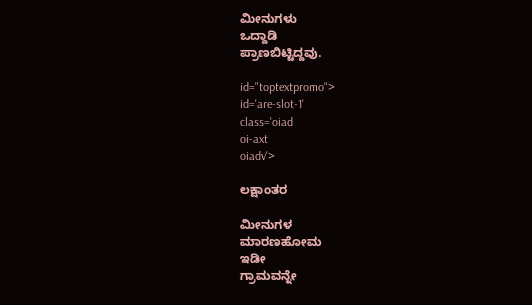ಮೀನುಗಳು
ಒದ್ದಾಡಿ
ಪ್ರಾಣಬಿಟ್ಟಿದ್ದವು.

id="toptextpromo">
id='are-slot-1'
class='oiad
oi-axt
oiadv'>

ಲಕ್ಷಾಂತರ

ಮೀನುಗಳ
ಮಾರಣಹೋಮ
ಇಡೀ
ಗ್ರಾಮವನ್ನೇ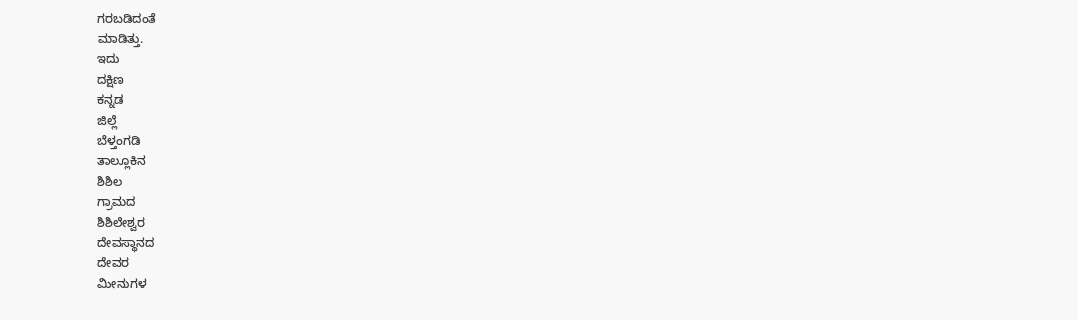ಗರಬಡಿದಂತೆ
ಮಾಡಿತ್ತು.
ಇದು
ದಕ್ಷಿಣ
ಕನ್ನಡ
ಜಿಲ್ಲೆ
ಬೆಳ್ತಂಗಡಿ
ತಾಲ್ಲೂಕಿನ
ಶಿಶಿಲ
ಗ್ರಾಮದ
ಶಿಶಿಲೇಶ್ವರ
ದೇವಸ್ಥಾನದ
ದೇವರ
ಮೀನುಗಳ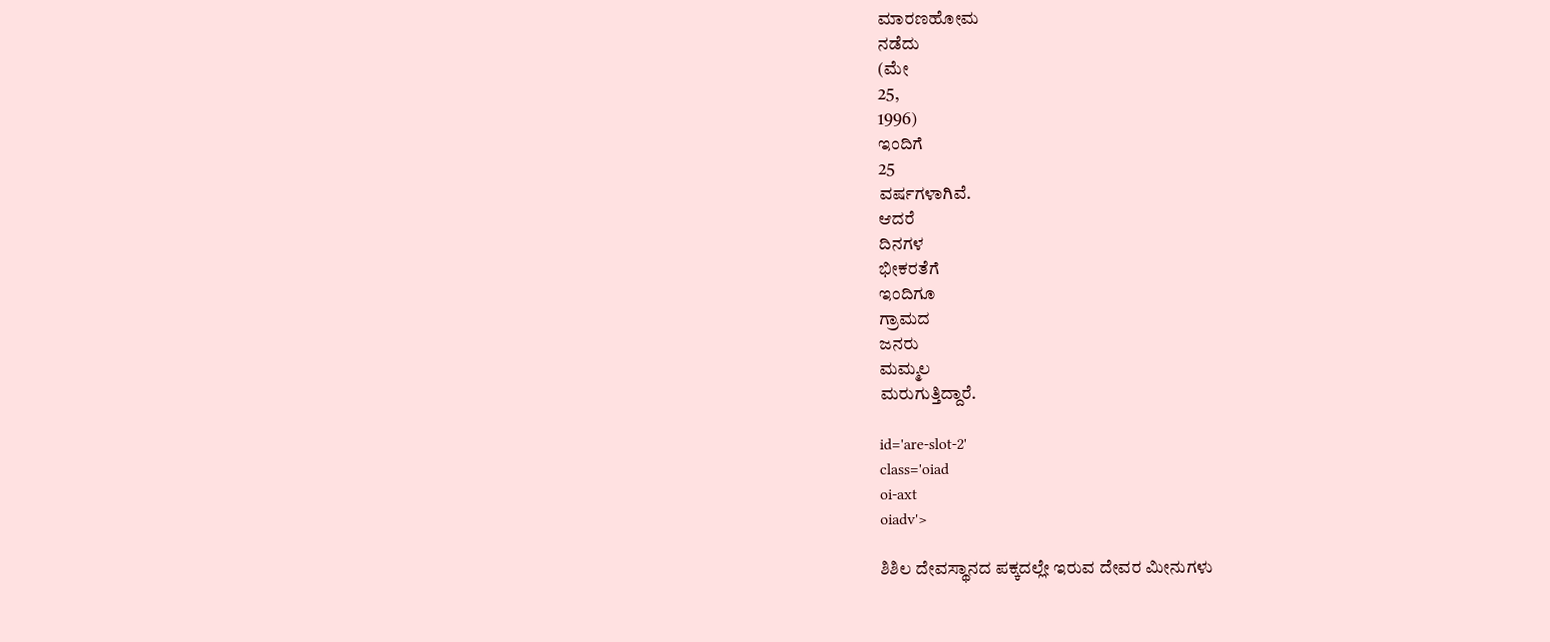ಮಾರಣಹೋಮ
ನಡೆದು
(ಮೇ
25,
1996)
ಇಂದಿಗೆ
25
ವರ್ಷಗಳಾಗಿವೆ.
ಆದರೆ
ದಿನಗಳ
ಭೀಕರತೆಗೆ
ಇಂದಿಗೂ
ಗ್ರಾಮದ
ಜನರು
ಮಮ್ಮಲ
ಮರುಗುತ್ತಿದ್ದಾರೆ.

id='are-slot-2'
class='oiad
oi-axt
oiadv'>

ಶಿಶಿಲ ದೇವಸ್ಥಾನದ ಪಕ್ಕದಲ್ಲೇ ಇರುವ ದೇವರ ಮೀನುಗಳು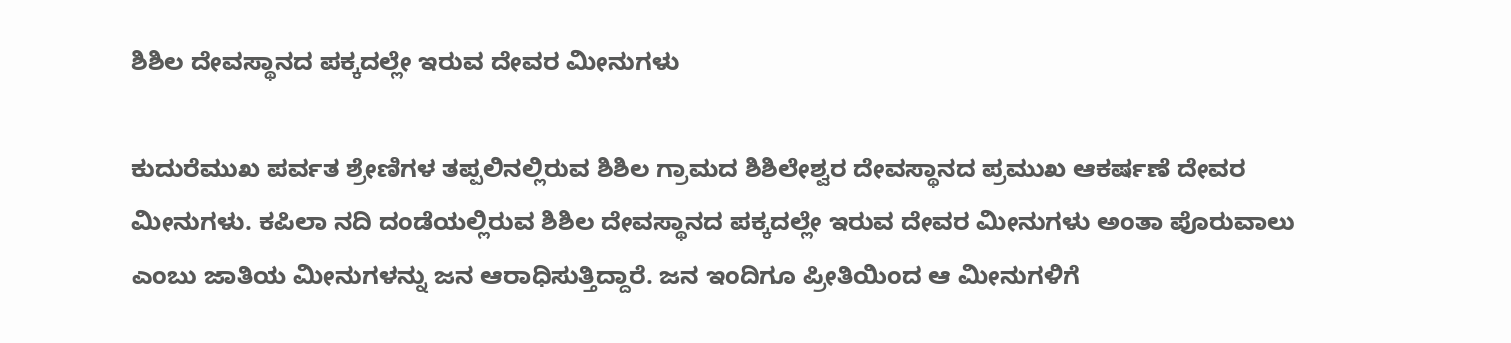ಶಿಶಿಲ ದೇವಸ್ಥಾನದ ಪಕ್ಕದಲ್ಲೇ ಇರುವ ದೇವರ ಮೀನುಗಳು

ಕುದುರೆಮುಖ ಪರ್ವತ ಶ್ರೇಣಿಗಳ ತಪ್ಪಲಿನಲ್ಲಿರುವ ಶಿಶಿಲ ಗ್ರಾಮದ ಶಿಶಿಲೇಶ್ವರ ದೇವಸ್ಥಾನದ ಪ್ರಮುಖ ಆಕರ್ಷಣೆ ದೇವರ ಮೀನುಗಳು. ಕಪಿಲಾ ನದಿ ದಂಡೆಯಲ್ಲಿರುವ ಶಿಶಿಲ ದೇವಸ್ಥಾನದ ಪಕ್ಕದಲ್ಲೇ ಇರುವ ದೇವರ ಮೀನುಗಳು ಅಂತಾ ಪೊರುವಾಲು ಎಂಬು ಜಾತಿಯ ಮೀನುಗಳನ್ನು ಜನ ಆರಾಧಿಸುತ್ತಿದ್ದಾರೆ. ಜನ ಇಂದಿಗೂ ಪ್ರೀತಿಯಿಂದ ಆ ಮೀನುಗಳಿಗೆ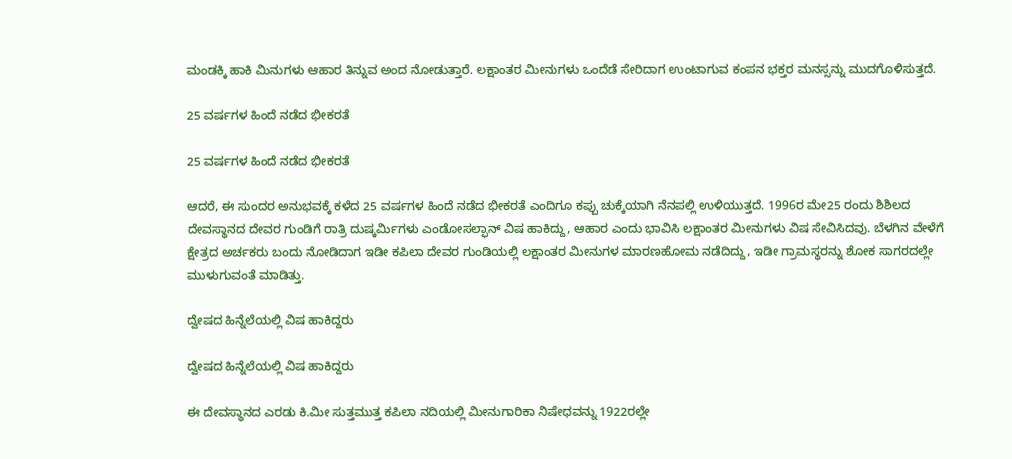ಮಂಡಕ್ಕಿ ಹಾಕಿ ಮಿನುಗಳು ಆಹಾರ ತಿನ್ನುವ ಅಂದ ನೋಡುತ್ತಾರೆ. ಲಕ್ಷಾಂತರ ಮೀನುಗಳು ಒಂದೆಡೆ ಸೇರಿದಾಗ ಉಂಟಾಗುವ ಕಂಪನ ಭಕ್ತರ ಮನಸ್ಸನ್ನು ಮುದಗೊಳಿಸುತ್ತದೆ.

25 ವರ್ಷಗಳ ಹಿಂದೆ ನಡೆದ ಭೀಕರತೆ

25 ವರ್ಷಗಳ ಹಿಂದೆ ನಡೆದ ಭೀಕರತೆ

ಆದರೆ, ಈ ಸುಂದರ ಅನುಭವಕ್ಕೆ ಕಳೆದ 25 ವರ್ಷಗಳ ಹಿಂದೆ ನಡೆದ ಭೀಕರತೆ ಎಂದಿಗೂ ಕಪ್ಪು ಚುಕ್ಕೆಯಾಗಿ ನೆನಪಲ್ಲಿ ಉಳಿಯುತ್ತದೆ. 1996ರ ಮೇ‌25 ರಂದು ಶಿಶಿಲದ ದೇವಸ್ಥಾನದ ದೇವರ ಗುಂಡಿಗೆ ರಾತ್ರಿ ದುಷ್ಕರ್ಮಿಗಳು ಎಂಡೋಸಲ್ಫಾನ್ ವಿಷ ಹಾಕಿದ್ದು, ಆಹಾರ ಎಂದು ಭಾವಿಸಿ ಲಕ್ಷಾಂತರ ಮೀನುಗಳು ವಿಷ ಸೇವಿಸಿದವು. ಬೆಳಗಿನ ವೇಳೆಗೆ ಕ್ಷೇತ್ರದ ಅರ್ಚಕರು ಬಂದು ನೋಡಿದಾಗ ಇಡೀ ಕಪಿಲಾ ದೇವರ ಗುಂಡಿಯಲ್ಲಿ ಲಕ್ಷಾಂತರ ಮೀನುಗಳ ಮಾರಣಹೋಮ ನಡೆದಿದ್ದು, ಇಡೀ ಗ್ರಾಮಸ್ಥರನ್ನು ಶೋಕ ಸಾಗರದಲ್ಲೇ ಮುಳುಗುವಂತೆ ಮಾಡಿತ್ತು.

ದ್ವೇಷದ ಹಿನ್ನೆಲೆಯಲ್ಲಿ ವಿಷ ಹಾಕಿದ್ದರು

ದ್ವೇಷದ ಹಿನ್ನೆಲೆಯಲ್ಲಿ ವಿಷ ಹಾಕಿದ್ದರು

ಈ ದೇವಸ್ಥಾನದ ಎರಡು ಕಿ.ಮೀ ಸುತ್ತಮುತ್ತ ಕಪಿಲಾ ನದಿಯಲ್ಲಿ ಮೀನುಗಾರಿಕಾ ನಿಷೇಧವನ್ನು‌ 1922ರಲ್ಲೇ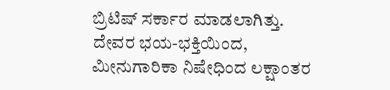ಬ್ರಿಟಿಷ್ ಸರ್ಕಾರ ಮಾಡಲಾಗಿತ್ತು. ದೇವರ ಭಯ-ಭಕ್ತಿಯಿಂದ, ಮೀನುಗಾರಿಕಾ ನಿಷೇಧಿಂದ ಲಕ್ಷಾಂತರ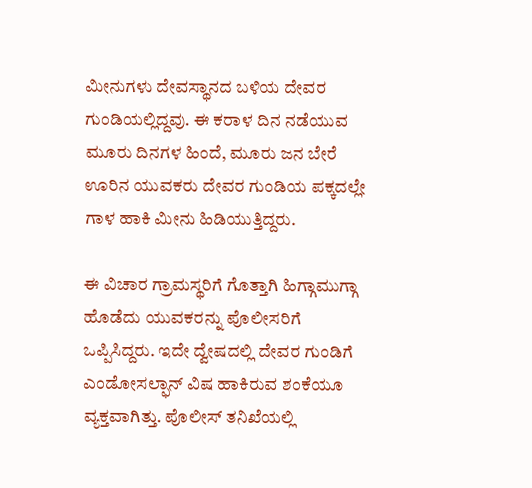ಮೀನುಗಳು ದೇವಸ್ಥಾನದ ಬಳಿಯ ದೇವರ ಗುಂಡಿಯಲ್ಲಿದ್ದವು. ಈ ಕರಾಳ ದಿನ ನಡೆಯುವ ಮೂರು ದಿನಗಳ ಹಿಂದೆ, ಮೂರು ಜನ ಬೇರೆ ಊರಿನ ಯುವಕರು ದೇವರ ಗುಂಡಿಯ ಪಕ್ಕದಲ್ಲೇ ಗಾಳ ಹಾಕಿ ಮೀನು ಹಿಡಿಯುತ್ತಿದ್ದರು.

ಈ ವಿಚಾರ ಗ್ರಾಮಸ್ಥರಿಗೆ ಗೊತ್ತಾಗಿ ಹಿಗ್ಗಾಮುಗ್ಗಾ ಹೊಡೆದು ಯುವಕರನ್ನು ಪೊಲೀಸರಿಗೆ ಒಪ್ಪಿಸಿದ್ದರು. ಇದೇ ದ್ವೇಷದಲ್ಲಿ ದೇವರ ಗುಂಡಿಗೆ ಎಂಡೋಸಲ್ಫಾನ್ ವಿಷ ಹಾಕಿರುವ ಶಂಕೆಯೂ ವ್ಯಕ್ತವಾಗಿತ್ತು. ಪೊಲೀಸ್ ತನಿಖೆಯಲ್ಲಿ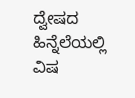ದ್ವೇಷದ ಹಿನ್ನೆಲೆಯಲ್ಲಿ ವಿಷ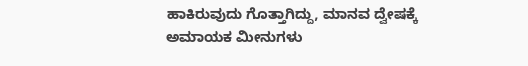ಹಾಕಿರುವುದು ಗೊತ್ತಾಗಿದ್ದು, ಮಾನವ ದ್ವೇಷಕ್ಕೆ ಅಮಾಯಕ ಮೀನುಗಳು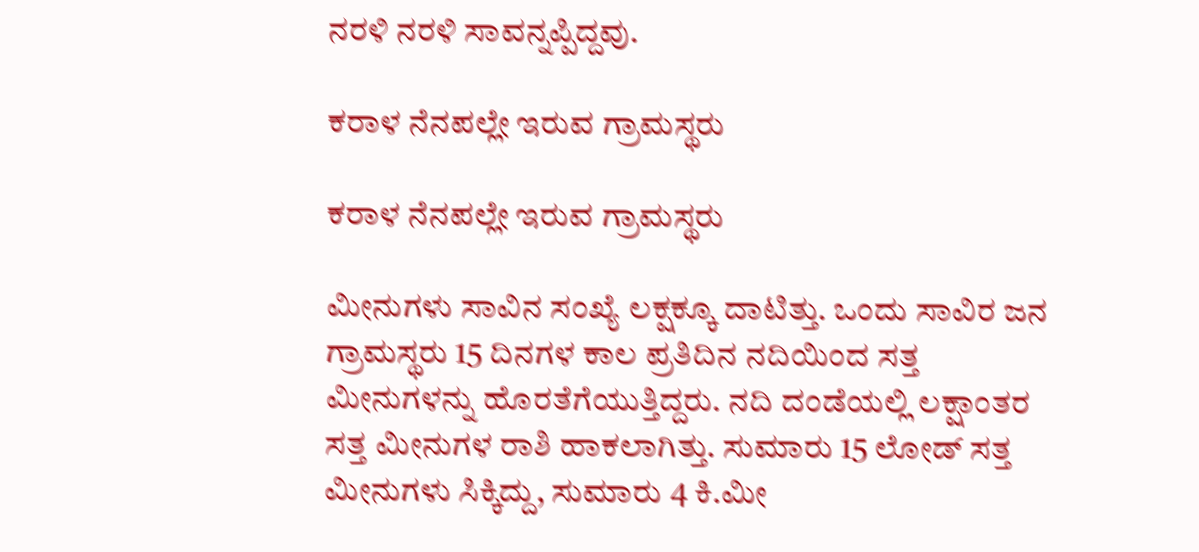ನರಳಿ ನರಳಿ ಸಾವನ್ನಪ್ಪಿದ್ದವು.

ಕರಾಳ ನೆನಪಲ್ಲೇ ಇರುವ ಗ್ರಾಮಸ್ಥರು

ಕರಾಳ ನೆನಪಲ್ಲೇ ಇರುವ ಗ್ರಾಮಸ್ಥರು

ಮೀನುಗಳು ಸಾವಿನ ಸಂಖ್ಯೆ ಲಕ್ಷಕ್ಕೂ ದಾಟಿತ್ತು. ಒಂದು ಸಾವಿರ ಜನ ಗ್ರಾಮಸ್ಥರು 15 ದಿನಗಳ ಕಾಲ ಪ್ರತಿದಿನ ನದಿಯಿಂದ ಸತ್ತ ಮೀನುಗಳನ್ನು ಹೊರತೆಗೆಯುತ್ತಿದ್ದರು. ನದಿ ದಂಡೆಯಲ್ಲಿ ಲಕ್ಷಾಂತರ ಸತ್ತ ಮೀನುಗಳ ರಾಶಿ ಹಾಕಲಾಗಿತ್ತು. ಸುಮಾರು 15 ಲೋಡ್ ಸತ್ತ ಮೀನುಗಳು ಸಿಕ್ಕಿದ್ದು, ಸುಮಾರು 4 ಕಿ.ಮೀ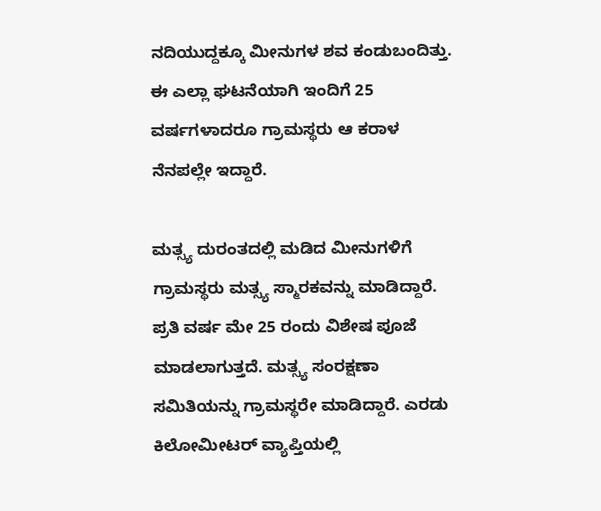ನದಿಯುದ್ದಕ್ಕೂ ಮೀನುಗಳ ಶವ ಕಂಡುಬಂದಿತ್ತು. ಈ ಎಲ್ಲಾ ಘಟನೆಯಾಗಿ ಇಂದಿಗೆ 25 ವರ್ಷಗಳಾದರೂ ಗ್ರಾಮಸ್ಥರು ಆ ಕರಾಳ ನೆನಪಲ್ಲೇ ಇದ್ದಾರೆ‌.

ಮತ್ಸ್ಯ ದುರಂತದಲ್ಲಿ ಮಡಿದ ಮೀನುಗಳಿಗೆ ಗ್ರಾಮಸ್ಥರು ಮತ್ಸ್ಯ ಸ್ಮಾರಕವನ್ನು ಮಾಡಿದ್ದಾರೆ. ಪ್ರತಿ ವರ್ಷ ಮೇ 25 ರಂದು ವಿಶೇಷ ಪೂಜೆ ಮಾಡಲಾಗುತ್ತದೆ. ಮತ್ಸ್ಯ ಸಂರಕ್ಷಣಾ ಸಮಿತಿಯನ್ನು ಗ್ರಾಮಸ್ಥರೇ ಮಾಡಿದ್ದಾರೆ. ಎರಡು ಕಿಲೋಮೀಟರ್ ವ್ಯಾಪ್ತಿಯಲ್ಲಿ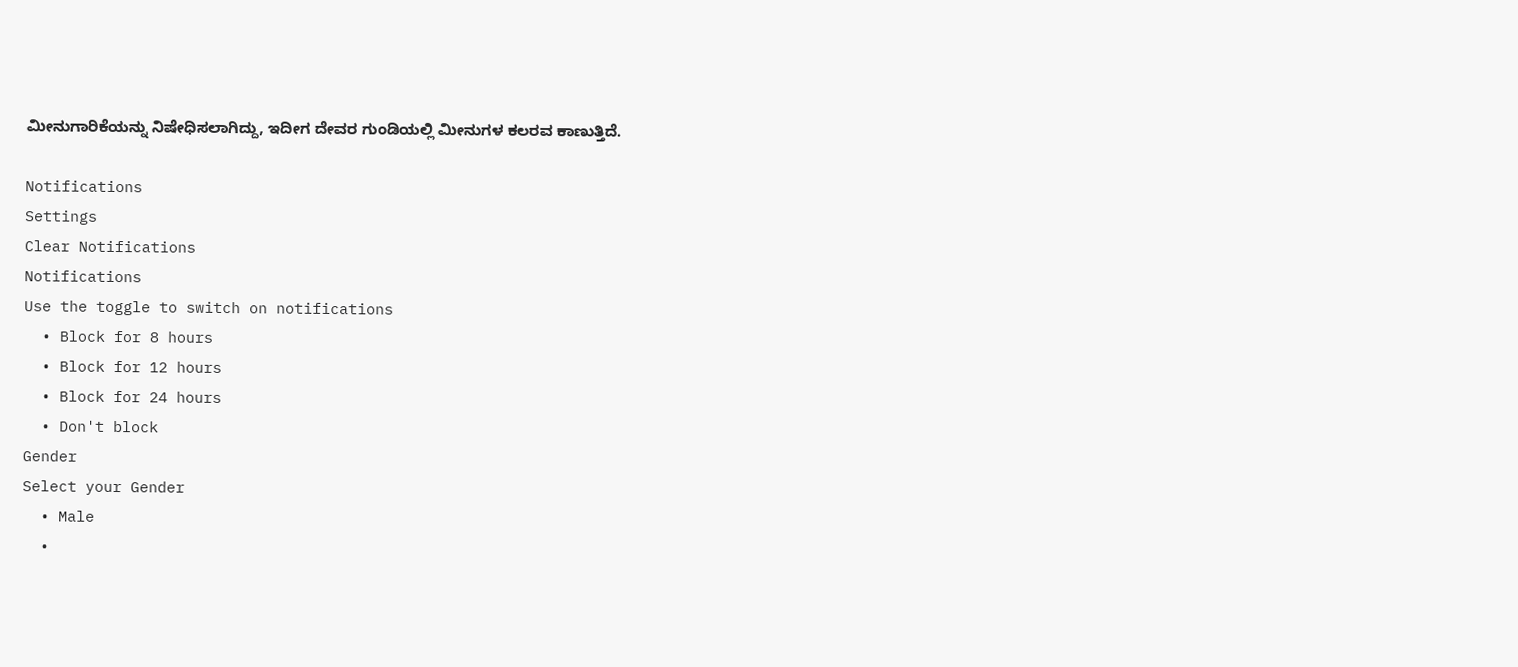ಮೀನುಗಾರಿಕೆಯನ್ನು ನಿಷೇಧಿಸಲಾಗಿದ್ದು, ಇದೀಗ ದೇವರ ಗುಂಡಿಯಲ್ಲಿ ಮೀನುಗಳ ಕಲರವ ಕಾಣುತ್ತಿದೆ.

Notifications
Settings
Clear Notifications
Notifications
Use the toggle to switch on notifications
  • Block for 8 hours
  • Block for 12 hours
  • Block for 24 hours
  • Don't block
Gender
Select your Gender
  • Male
  •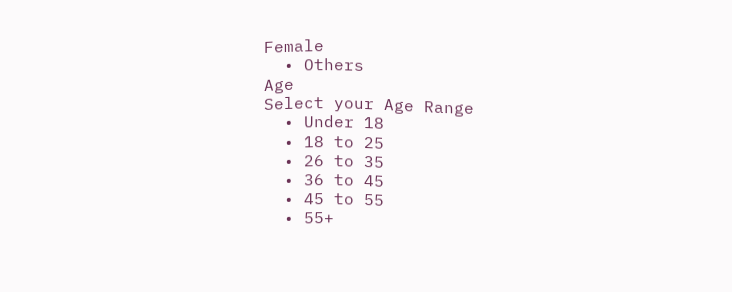Female
  • Others
Age
Select your Age Range
  • Under 18
  • 18 to 25
  • 26 to 35
  • 36 to 45
  • 45 to 55
  • 55+